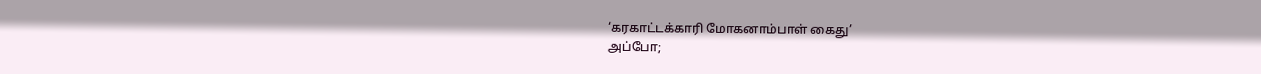‘கரகாட்டக்காரி மோகனாம்பாள் கைது’
அப்போ;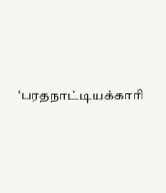‘பரதநாட்டியக்காரி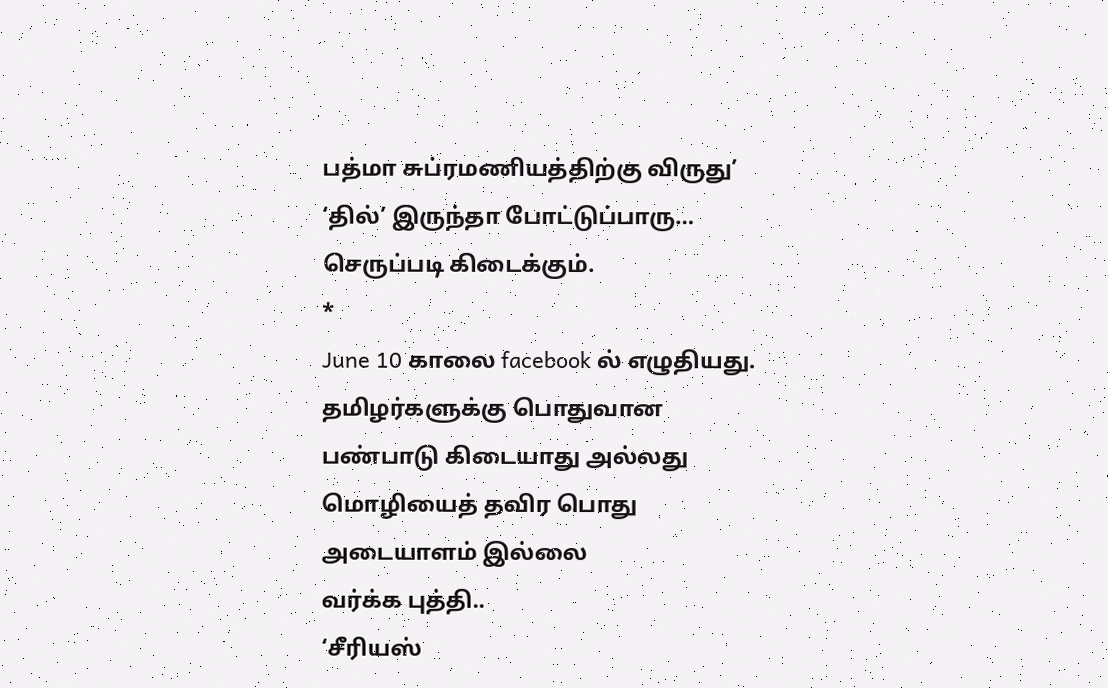பத்மா சுப்ரமணியத்திற்கு விருது’
‘தில்’ இருந்தா போட்டுப்பாரு…
செருப்படி கிடைக்கும்.
*
June 10 காலை facebook ல் எழுதியது.
தமிழர்களுக்கு பொதுவான பண்பாடு கிடையாது அல்லது மொழியைத் தவிர பொது அடையாளம் இல்லை
வர்க்க புத்தி..
‘சீரியஸ்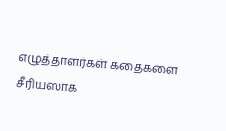எழுத்தாளர்கள் கதைகளை சீரியஸாக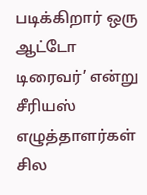படிக்கிறார் ஒரு ஆட்டோ டிரைவர்’ என்று சீரியஸ் எழுத்தாளர்கள் சில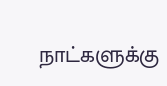நாட்களுக்கு